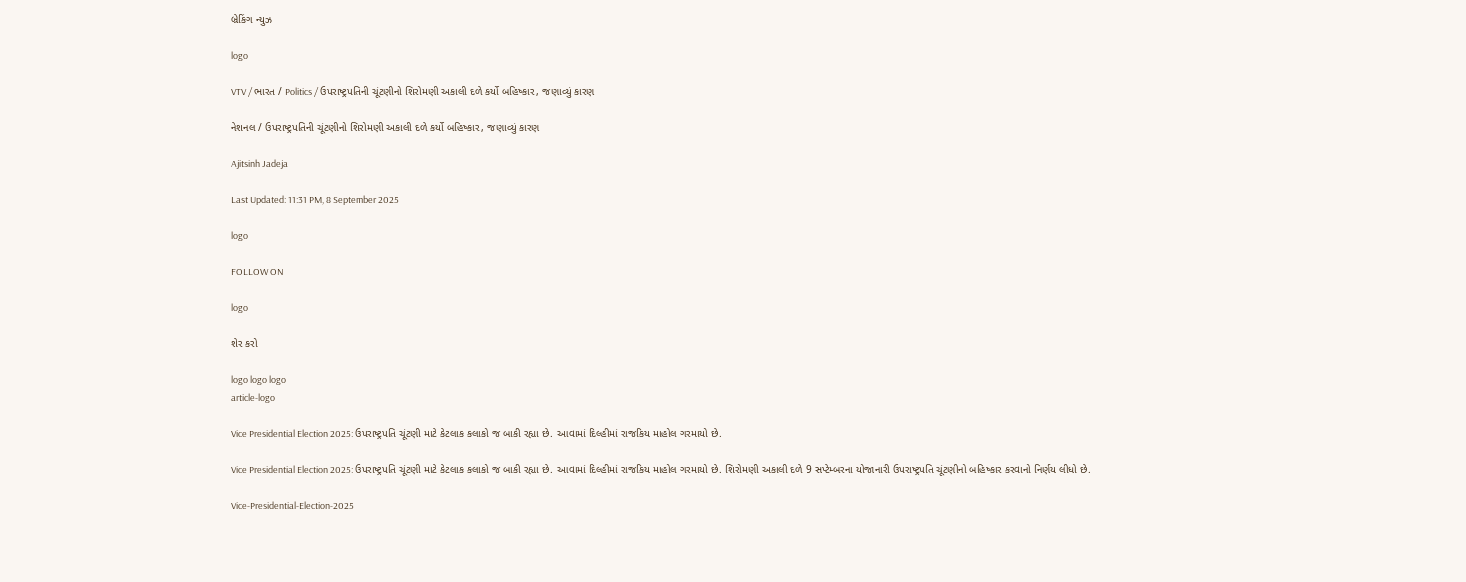બ્રેકિંગ ન્યુઝ

logo

VTV / ભારત / Politics / ઉપરાષ્ટ્રપતિની ચૂંટણીનો શિરોમણી અકાલી દળે કર્યો બહિષ્કાર, જણાવ્યું કારણ

નેશનલ / ઉપરાષ્ટ્રપતિની ચૂંટણીનો શિરોમણી અકાલી દળે કર્યો બહિષ્કાર, જણાવ્યું કારણ

Ajitsinh Jadeja

Last Updated: 11:31 PM, 8 September 2025

logo

FOLLOW ON

logo

શેર કરો

logo logo logo
article-logo

Vice Presidential Election 2025: ઉપરાષ્ટ્રપતિ ચૂંટણી માટે કેટલાક કલાકો જ બાકી રહ્યા છે. આવામાં દિલ્હીમાં રાજકિય માહોલ ગરમાયો છે.

Vice Presidential Election 2025: ઉપરાષ્ટ્રપતિ ચૂંટણી માટે કેટલાક કલાકો જ બાકી રહ્યા છે. આવામાં દિલ્હીમાં રાજકિય માહોલ ગરમાયો છે. શિરોમણી અકાલી દળે 9 સપ્ટેમ્બરના યોજાનારી ઉપરાષ્ટ્રપતિ ચૂંટણીનો બહિષ્કાર કરવાનો નિર્ણય લીધો છે.

Vice-Presidential-Election-2025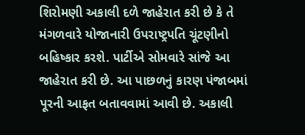શિરોમણી અકાલી દળે જાહેરાત કરી છે કે તે મંગળવારે યોજાનારી ઉપરાષ્ટ્રપતિ ચૂંટણીનો બહિષ્કાર કરશે. પાર્ટીએ સોમવારે સાંજે આ જાહેરાત કરી છે. આ પાછળનું કારણ પંજાબમાં પૂરની આફત બતાવવામાં આવી છે. અકાલી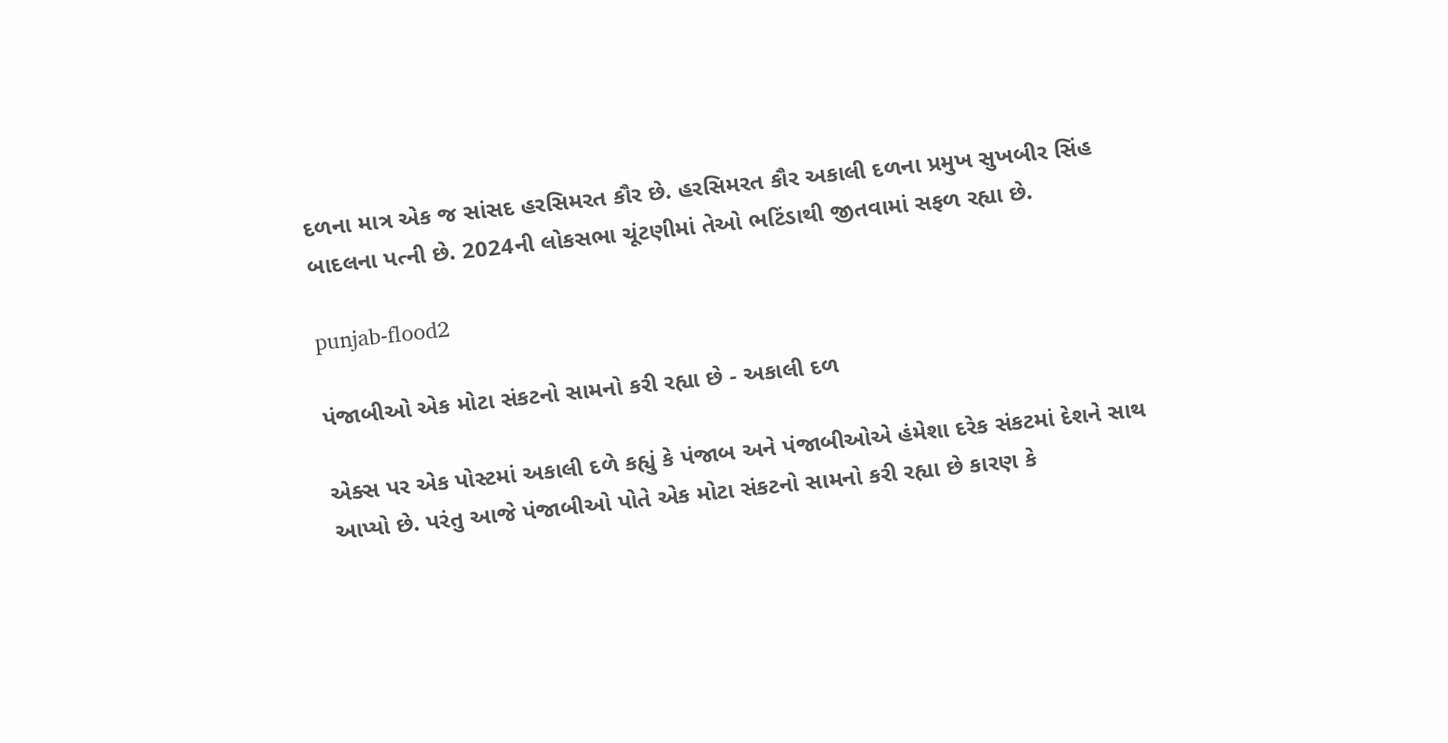દળના માત્ર એક જ સાંસદ હરસિમરત કૌર છે. હરસિમરત કૌર અકાલી દળના પ્રમુખ સુખબીર સિંહ બાદલના પત્ની છે. 2024ની લોકસભા ચૂંટણીમાં તેઓ ભટિંડાથી જીતવામાં સફળ રહ્યા છે.

punjab-flood2

પંજાબીઓ એક મોટા સંકટનો સામનો કરી રહ્યા છે - અકાલી દળ

એક્સ પર એક પોસ્ટમાં અકાલી દળે કહ્યું કે પંજાબ અને પંજાબીઓએ હંમેશા દરેક સંકટમાં દેશને સાથ આપ્યો છે. પરંતુ આજે પંજાબીઓ પોતે એક મોટા સંકટનો સામનો કરી રહ્યા છે કારણ કે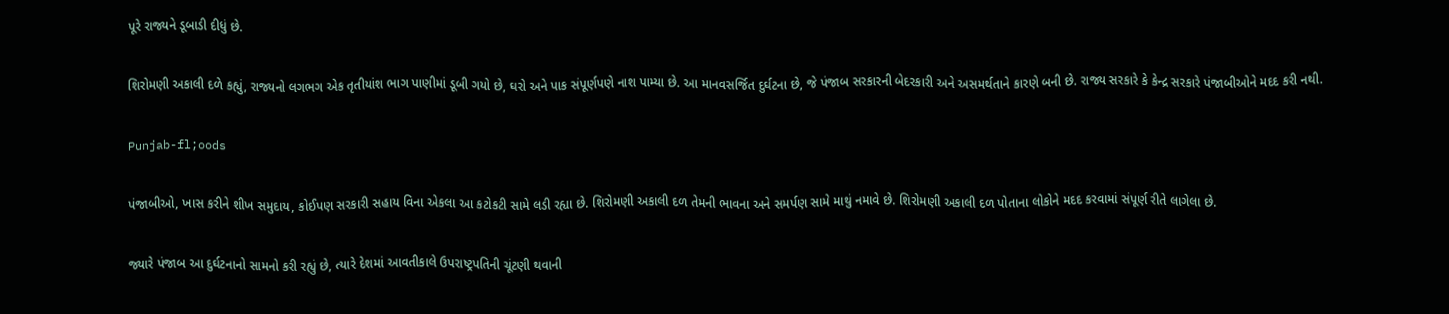પૂરે રાજ્યને ડૂબાડી દીધું છે.

શિરોમણી અકાલી દળે કહ્યું, રાજ્યનો લગભગ એક તૃતીયાંશ ભાગ પાણીમાં ડૂબી ગયો છે, ઘરો અને પાક સંપૂર્ણપણે નાશ પામ્યા છે. આ માનવસર્જિત દુર્ઘટના છે, જે પંજાબ સરકારની બેદરકારી અને અસમર્થતાને કારણે બની છે. રાજ્ય સરકારે કે કેન્દ્ર સરકારે પંજાબીઓને મદદ કરી નથી.

Punjab-fl;oods

પંજાબીઓ, ખાસ કરીને શીખ સમુદાય, કોઈપણ સરકારી સહાય વિના એકલા આ કટોકટી સામે લડી રહ્યા છે. શિરોમણી અકાલી દળ તેમની ભાવના અને સમર્પણ સામે માથું નમાવે છે. શિરોમણી અકાલી દળ પોતાના લોકોને મદદ કરવામાં સંપૂર્ણ રીતે લાગેલા છે.

જ્યારે પંજાબ આ દુર્ઘટનાનો સામનો કરી રહ્યું છે, ત્યારે દેશમાં આવતીકાલે ઉપરાષ્ટ્રપતિની ચૂંટણી થવાની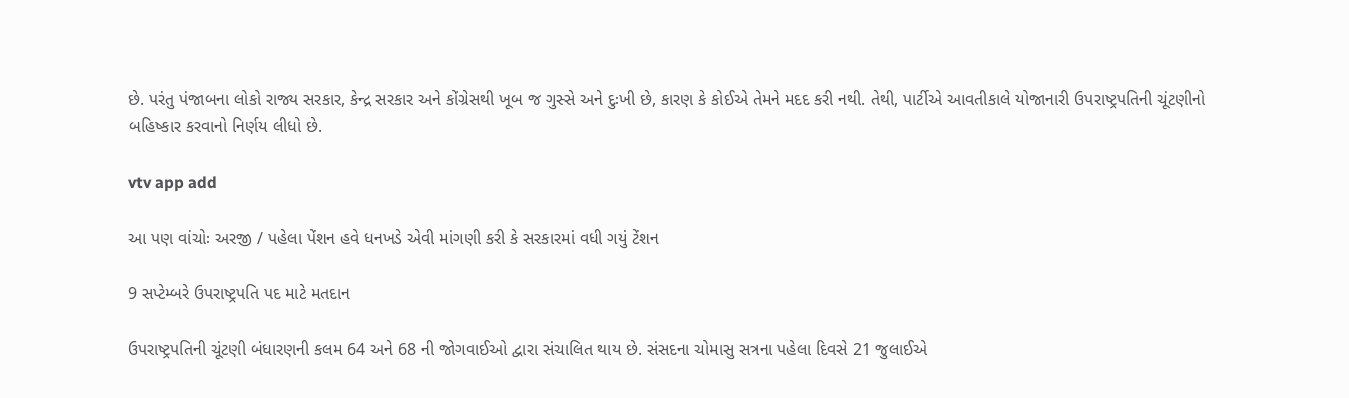છે. પરંતુ પંજાબના લોકો રાજ્ય સરકાર, કેન્દ્ર સરકાર અને કોંગ્રેસથી ખૂબ જ ગુસ્સે અને દુઃખી છે, કારણ કે કોઈએ તેમને મદદ કરી નથી. તેથી, પાર્ટીએ આવતીકાલે યોજાનારી ઉપરાષ્ટ્રપતિની ચૂંટણીનો બહિષ્કાર કરવાનો નિર્ણય લીધો છે.

vtv app add

આ પણ વાંચોઃ અરજી / પહેલા પેંશન હવે ધનખડે એવી માંગણી કરી કે સરકારમાં વધી ગયું ટેંશન

9 સપ્ટેમ્બરે ઉપરાષ્ટ્રપતિ પદ માટે મતદાન

ઉપરાષ્ટ્રપતિની ચૂંટણી બંધારણની કલમ 64 અને 68 ની જોગવાઈઓ દ્વારા સંચાલિત થાય છે. સંસદના ચોમાસુ સત્રના પહેલા દિવસે 21 જુલાઈએ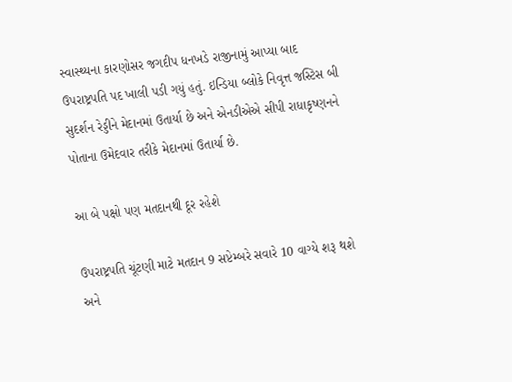સ્વાસ્થ્યના કારણોસર જગદીપ ધનખડે રાજીનામું આપ્યા બાદ ઉપરાષ્ટ્રપતિ પદ ખાલી પડી ગયું હતું. ઇન્ડિયા બ્લોકે નિવૃત્ત જસ્ટિસ બી સુદર્શન રેડ્ડીને મેદાનમાં ઉતાર્યા છે અને એનડીએએ સીપી રાધાકૃષ્ણનને પોતાના ઉમેદવાર તરીકે મેદાનમાં ઉતાર્યા છે.

આ બે પક્ષો પણ મતદાનથી દૂર રહેશે

ઉપરાષ્ટ્રપતિ ચૂંટણી માટે મતદાન 9 સપ્ટેમ્બરે સવારે 10 વાગ્યે શરૂ થશે અને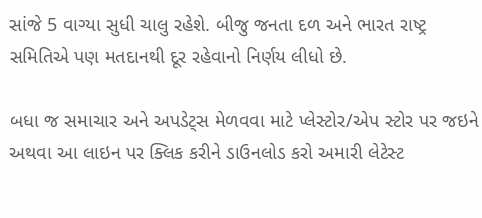સાંજે 5 વાગ્યા સુધી ચાલુ રહેશે. બીજુ જનતા દળ અને ભારત રાષ્ટ્ર સમિતિએ પણ મતદાનથી દૂર રહેવાનો નિર્ણય લીધો છે.

બધા જ સમાચાર અને અપડેટ્સ મેળવવા માટે પ્લેસ્ટોર/એપ સ્ટોર પર જઇને અથવા આ લાઇન પર ક્લિક કરીને ડાઉનલોડ કરો અમારી લેટેસ્ટ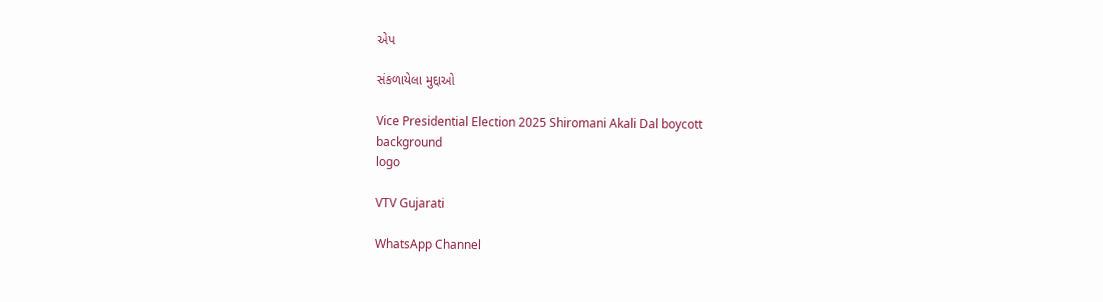એપ

સંકળાયેલા મુદ્દાઓ

Vice Presidential Election 2025 Shiromani Akali Dal boycott
background
logo

VTV Gujarati

WhatsApp Channel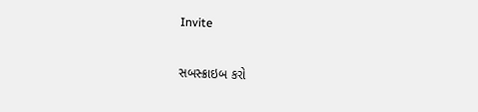Invite

સબસ્ક્રાઇબ કરો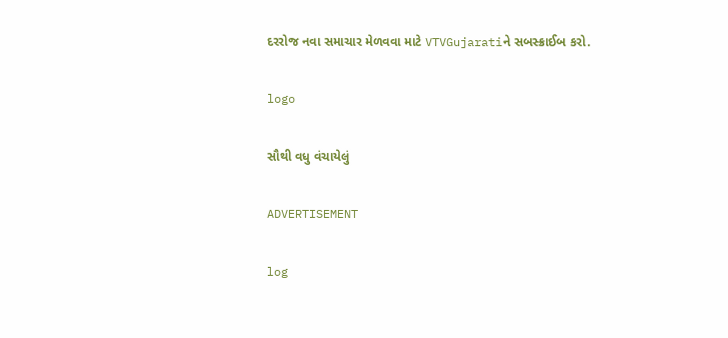દરરોજ નવા સમાચાર મેળવવા માટે VTVGujaratiને સબસ્ક્રાઈબ કરો.

logo

સૌથી વધુ વંચાયેલું

ADVERTISEMENT

log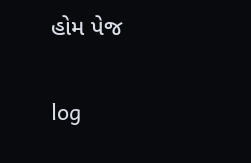હોમ પેજ

log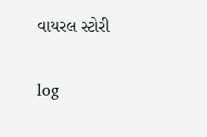વાયરલ સ્ટોરી

log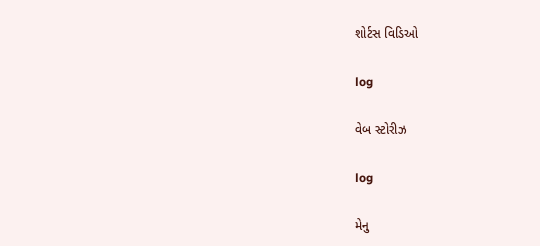શોર્ટસ વિડિઓ

log

વેબ સ્ટોરીઝ

log

મેનુ